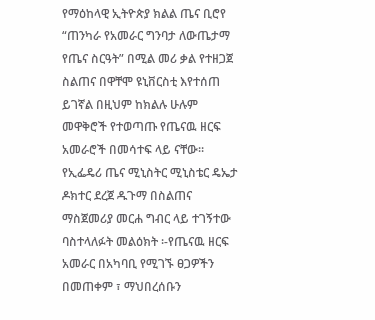የማዕከላዊ ኢትዮጵያ ክልል ጤና ቢሮየ “ጠንካራ የአመራር ግንባታ ለውጤታማ የጤና ስርዓት” በሚል መሪ ቃል የተዘጋጀ ስልጠና በዋቸሞ ዩኒቨርስቲ እየተሰጠ ይገኛል በዚህም ከክልሉ ሁሉም መዋቅሮች የተወጣጡ የጤናዉ ዘርፍ አመራሮች በመሳተፍ ላይ ናቸው።
የኢፌዴሪ ጤና ሚኒስትር ሚኒስቴር ዴኤታ ዶክተር ደረጀ ዱጉማ በስልጠና ማስጀመሪያ መርሐ ግብር ላይ ተገኝተው ባስተላለፉት መልዕክት ፡-የጤናዉ ዘርፍ አመራር በአካባቢ የሚገኙ ፀጋዎችን በመጠቀም ፣ ማህበረሰቡን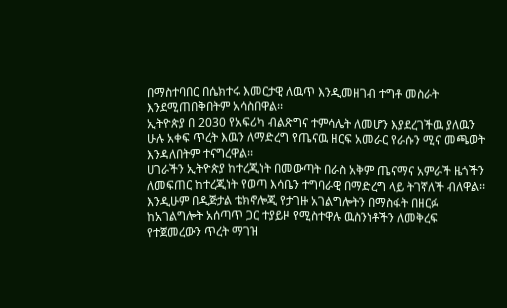በማስተባበር በሴክተሩ እመርታዊ ለዉጥ እንዲመዘገብ ተግቶ መስራት እንደሚጠበቅበትም አሳስበዋል፡፡
ኢትዮጵያ በ 2030 የአፍሪካ ብልጽግና ተምሳሌት ለመሆን እያደረገችዉ ያለዉን ሁሉ አቀፍ ጥረት እዉን ለማድረግ የጤናዉ ዘርፍ አመራር የራሱን ሚና መጫወት እንዳለበትም ተናግረዋል፡፡
ሀገራችን ኢትዮጵያ ከተረጂነት በመውጣት በራስ አቅም ጤናማና አምራች ዜጎችን ለመፍጠር ከተረጂነት የወጣ እሳቤን ተግባራዊ በማድረግ ላይ ትገኛለች ብለዋል፡፡
እንዲሁም በዲጅታል ቴክኖሎጂ የታገዙ አገልግሎትን በማስፋት በዘርፉ ከአገልግሎት አሰጣጥ ጋር ተያይዞ የሚስተዋሉ ዉስንነቶችን ለመቅረፍ የተጀመረውን ጥረት ማገዝ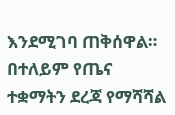እንደሚገባ ጠቅሰዋል።
በተለይም የጤና ተቋማትን ደረጃ የማሻሻል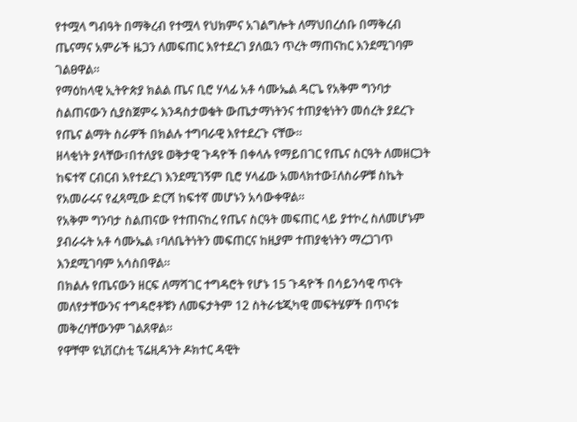የተሟላ ግብዓት በማቅረብ የተሟላ የህክምና አገልግሎት ለማህበረሰቡ በማቅረብ ጤናማና አምራች ዜጋን ለመፍጠር እየተደረገ ያለዉን ጥረት ማጠናከር እንደሚገባም ገልፀዋል፡፡
የማዕከላዊ ኢትዮጵያ ክልል ጤና ቢሮ ሃላፊ አቶ ሳሙኤል ዳርጌ የአቅም ግንባታ ስልጠናውን ሲያስጀምሩ እንዳስታወቁት ውጤታማነትንና ተጠያቂነትን መሰረት ያደረጉ የጤና ልማት ስራዎች በክልሉ ተግባራዊ እየተደረጉ ናቸው።
ዘላቂነት ያላቸው፣በተለያዩ ወቅታዊ ጉዳዮች በቀላሉ የማይበገር የጤና ስርዓት ለመዘርጋት ከፍተኛ ርብርብ እየተደረገ እንደሚገኝም ቢሮ ሃላፊው አመላክተው፤ለስራዎቹ ስኬት የአመራሩና የፈጻሚው ድርሻ ከፍተኛ መሆኑን አሳውቀዋል።
የአቅም ግንባታ ስልጠናው የተጠናከረ የጤና ስርዓት መፍጠር ላይ ያተኮረ ስለመሆኑም ያብራሩት አቶ ሳሙኤል ፣ባለቤትነትን መፍጠርና ከዚያም ተጠያቂነትን ማረጋገጥ እንደሚገባም አሳስበዋል።
በክልሉ የጤናውን ዘርፍ ለማሻገር ተግዳሮት የሆኑ 15 ጉዳዮች በሳይንሳዊ ጥናት መለየታቸውንና ተግዳሮቶቹን ለመፍታትም 12 ስትራቴጂካዊ መፍትሄዎች በጥናቱ መቅረባቸውንም ገልጸዋል።
የዋቸሞ ዩኒቨርስቲ ፕሬዚዳንት ዶክተር ዳዊት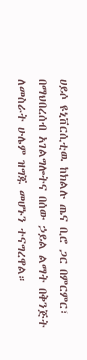ሀይሶ ዩኒቨርሲቲዉ ከክልሉ ጤና ቢሮ ጋር በምርምር፣ በማህበረሰብ አገልግሎትና በሰው ኃይል ልማት በቅንጅት ለመስራት ሁሌም ዝግጁ መሆኑን ተናግረዋል።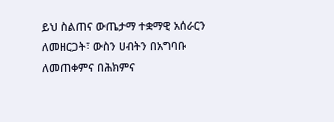ይህ ስልጠና ውጤታማ ተቋማዊ አሰራርን ለመዘርጋት፣ ውስን ሀብትን በአግባቡ ለመጠቀምና በሕክምና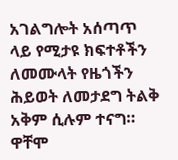አገልግሎት አሰጣጥ ላይ የሚታዩ ክፍተቶችን ለመሙላት የዜጎችን ሕይወት ለመታደግ ትልቅ አቅም ሲሉም ተናግ።
ዋቸሞ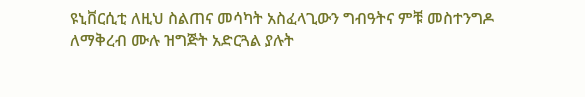ዩኒቨርሲቲ ለዚህ ስልጠና መሳካት አስፈላጊውን ግብዓትና ምቹ መስተንግዶ ለማቅረብ ሙሉ ዝግጅት አድርጓል ያሉት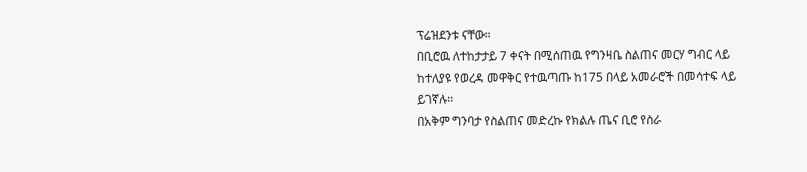ፕሬዝደንቱ ናቸው።
በቢሮዉ ለተከታታይ 7 ቀናት በሚሰጠዉ የግንዛቤ ስልጠና መርሃ ግብር ላይ ከተለያዩ የወረዳ መዋቅር የተዉጣጡ ከ175 በላይ አመራሮች በመሳተፍ ላይ ይገኛሉ፡፡
በአቅም ግንባታ የስልጠና መድረኩ የክልሉ ጤና ቢሮ የስራ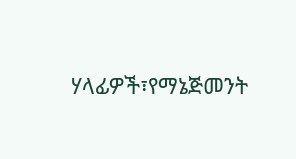ሃላፊዎች፣የማኔጅመንት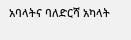አባላትና ባለድርሻ አካላት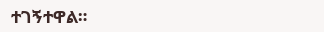ተገኝተዋል።